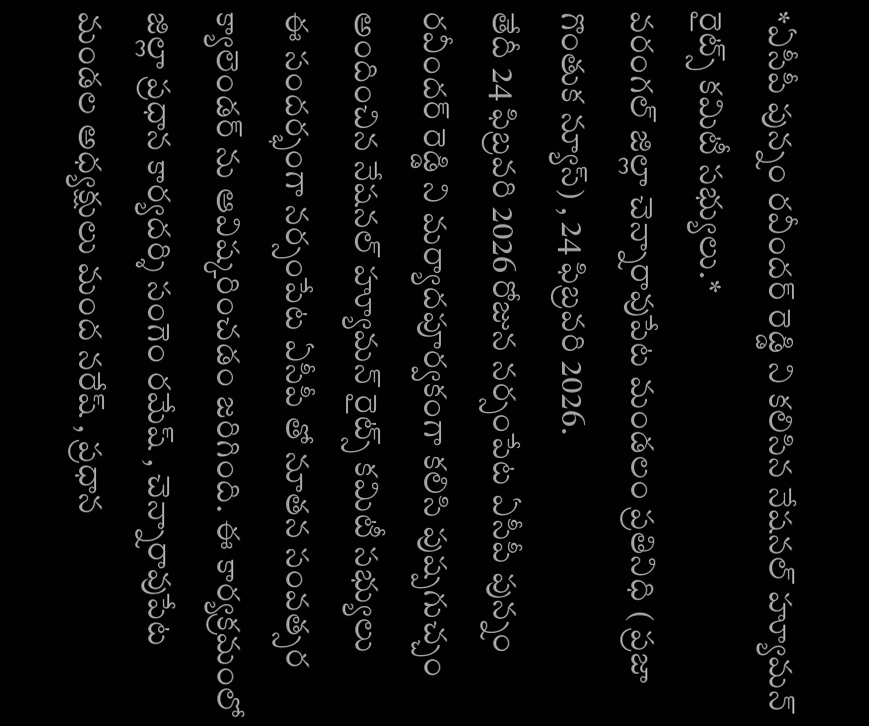*ఏసీపీ పున్నం రవీందర్ రెడ్డి ని కలిసిన నేషనల్ హ్యూమన్ రైట్స్ కమిటీ సభ్యులు.*
వరంగల్ జిల్లా చెన్నారావుపేట మండలం ప్రతినిధి ( ప్రజా గొంతుక న్యూస్) , 24 ఫిబ్రవరి 2026.
తేదీ 24 ఫిబ్రవరి 2026 రోజున నర్సంపేట ఏసీపీ పున్నం రవీందర్ రెడ్డి ని మర్యాదపూర్వకంగా కలిసి పుష్పగుచ్చం అందించిన నేషనల్ హ్యూమన్ రైట్స్ కమిటీ సభ్యులు
ఈ సందర్భంగా నర్సంపేట ఏసీపీ తో నూతన సంవత్సర క్యాలెండర్ ను ఆవిష్కరించడం జరిగింది. ఈ కార్యక్రమంలో జిల్లా ప్రధాన కార్యదర్శి సంగెం రమేష్ , చెన్నారావుపేట మండల అధ్యక్షులు మంద నరేష్ , ప్రధాన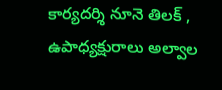కార్యదర్శి నూనె తిలక్ , ఉపాధ్యక్షురాలు అల్వాల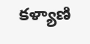కళ్యాణి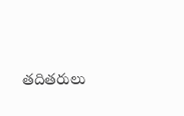తదితరులు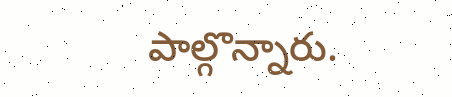పాల్గొన్నారు.